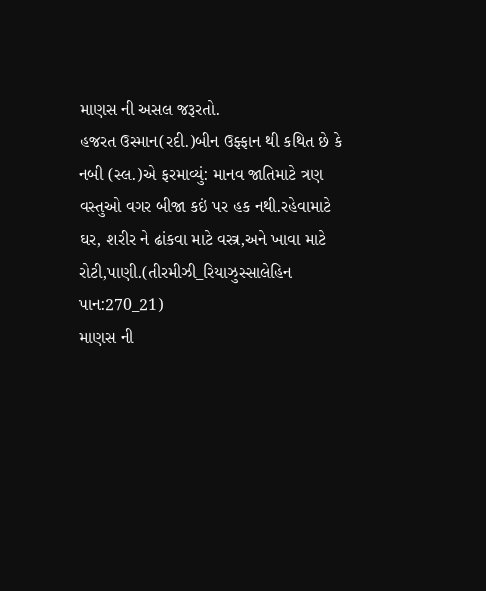માણસ ની અસલ જરૂરતો.
હજરત ઉસ્માન(રદી.)બીન ઉફ્ફાન થી કથિત છે કે નબી (સ્લ.)એ ફરમાવ્યું: માનવ જાતિમાટે ત્રણ વસ્તુઓ વગર બીજા કઇં પર હક નથી.રહેવામાટે ઘર, શરીર ને ઢાંકવા માટે વસ્ત્ર,અને ખાવા માટે રોટી,પાણી.(તીરમીઝી_રિયાઝુસ્સાલેહિન પાન:270_21)
માણસ ની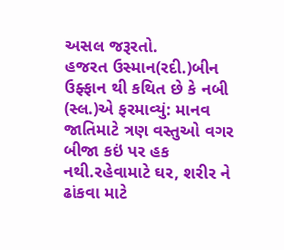અસલ જરૂરતો.
હજરત ઉસ્માન(રદી.)બીન ઉફ્ફાન થી કથિત છે કે નબી (સ્લ.)એ ફરમાવ્યું: માનવ જાતિમાટે ત્રણ વસ્તુઓ વગર બીજા કઇં પર હક નથી.રહેવામાટે ઘર, શરીર ને ઢાંકવા માટે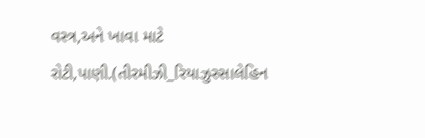વસ્ત્ર,અને ખાવા માટે રોટી,પાણી.(તીરમીઝી_રિયાઝુસ્સાલેહિન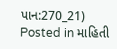પાન:270_21)
Posted in માહિતી